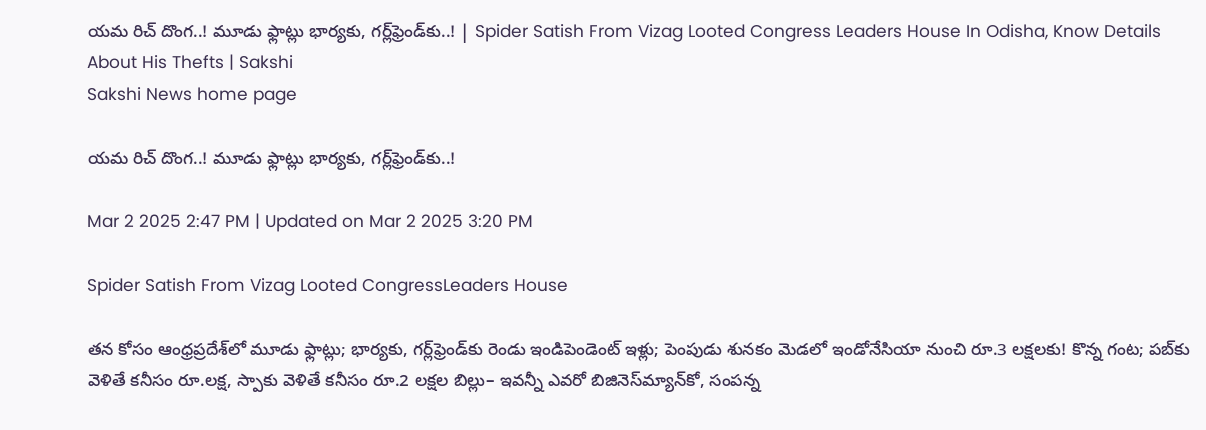యమ రిచ్‌ దొంగ..! మూడు ఫ్లాట్లు భార్యకు, గర్ల్‌ఫ్రెండ్‌కు..! | Spider Satish From Vizag Looted Congress Leaders House In Odisha, Know Details About His Thefts | Sakshi
Sakshi News home page

యమ రిచ్‌ దొంగ..! మూడు ఫ్లాట్లు భార్యకు, గర్ల్‌ఫ్రెండ్‌కు..!

Mar 2 2025 2:47 PM | Updated on Mar 2 2025 3:20 PM

Spider Satish From Vizag Looted CongressLeaders House

తన కోసం ఆంధ్రప్రదేశ్‌లో మూడు ఫ్లాట్లు; భార్యకు, గర్ల్‌ఫ్రెండ్‌కు రెండు ఇండిపెండెంట్‌ ఇళ్లు; పెంపుడు శునకం మెడలో ఇండోనేసియా నుంచి రూ.3 లక్షలకు! కొన్న గంట; పబ్‌కు వెళితే కనీసం రూ.లక్ష, స్పాకు వెళితే కనీసం రూ.2 లక్షల బిల్లు– ఇవన్నీ ఎవరో బిజినెస్‌మ్యాన్‌కో, సంపన్న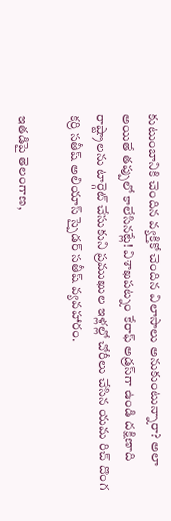కుటుంబానికి చెందిన వ్యక్తికో చెందిన విలాసాలు అనుకుంటున్నారా? అలా అయితే తప్పులో కాలేసినట్లే! విశాఖపట్నం కేరాఫ్‌ అడ్రస్‌గా ఉండి దక్షిణాది రాష్ట్రాలను టార్గెట్‌ చేసుకుని ప్రముఖుల ఇళ్లల్లో చోరీలు చేసిన యమ రిచ్‌ దొంగ కర్రి సతీష్‌ అలియాస్‌ స్పైడర్‌ సతీష్‌ వ్యవహారం.

ఇతడిపై తెలంగాణ,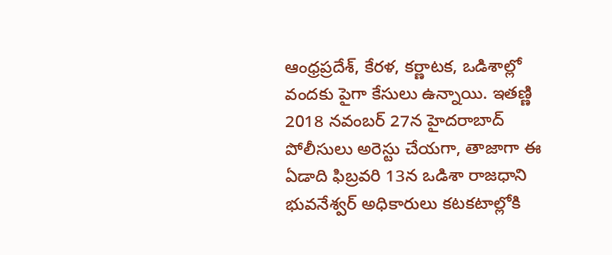ఆంధ్రప్రదేశ్, కేరళ, కర్ణాటక, ఒడిశాల్లో వందకు పైగా కేసులు ఉన్నాయి. ఇతణ్ణి 2018 నవంబర్‌ 27న హైదరాబాద్‌ పోలీసులు అరెస్టు చేయగా, తాజాగా ఈ ఏడాది ఫిబ్రవరి 13న ఒడిశా రాజధాని భువనేశ్వర్‌ అధికారులు కటకటాల్లోకి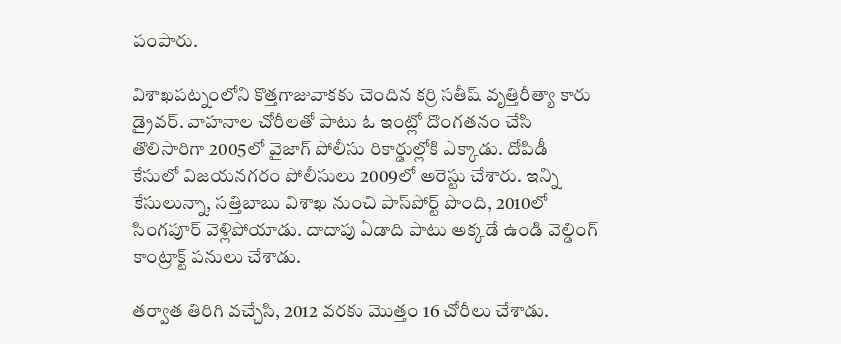పంపారు.

విశాఖపట్నంలోని కొత్తగాజువాకకు చెందిన కర్రి సతీష్‌ వృత్తిరీత్యా కారు డ్రైవర్‌. వాహనాల చోరీలతో పాటు ఓ ఇంట్లో దొంగతనం చేసి తొలిసారిగా 2005లో వైజాగ్‌ పోలీసు రికార్డుల్లోకి ఎక్కాడు. దోపిడీ కేసులో విజయనగరం పోలీసులు 2009లో అరెస్టు చేశారు. ఇన్ని కేసులున్నా, సత్తిబాబు విశాఖ నుంచి పాస్‌పోర్ట్‌ పొంది, 2010లో సింగపూర్‌ వెళ్లిపోయాడు. దాదాపు ఏడాది పాటు అక్కడే ఉండి వెల్డింగ్‌ కాంట్రాక్ట్‌ పనులు చేశాడు.

తర్వాత తిరిగి వచ్చేసి, 2012 వరకు మొత్తం 16 చోరీలు చేశాడు.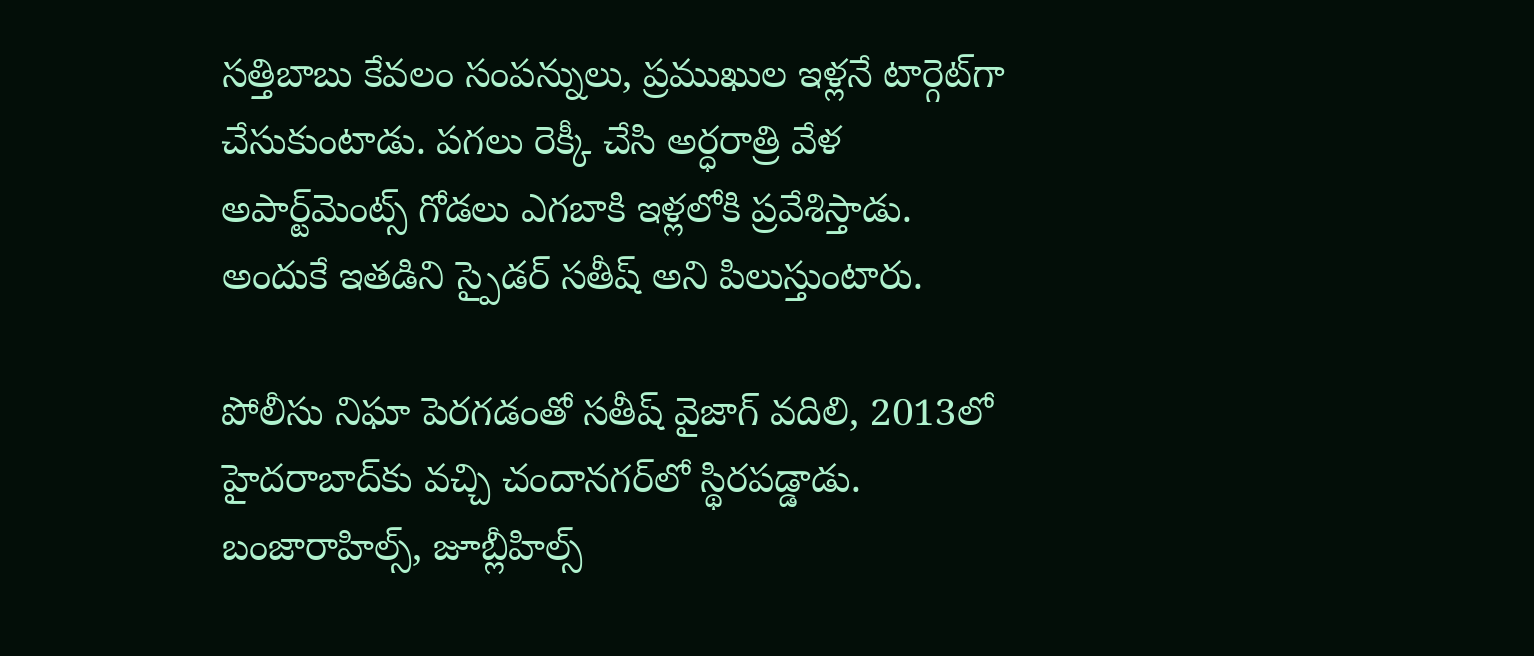సత్తిబాబు కేవలం సంపన్నులు, ప్రముఖుల ఇళ్లనే టార్గెట్‌గా చేసుకుంటాడు. పగలు రెక్కీ చేసి అర్ధరాత్రి వేళ అపార్ట్‌మెంట్స్‌ గోడలు ఎగబాకి ఇళ్లలోకి ప్రవేశిస్తాడు. అందుకే ఇతడిని స్పైడర్‌ సతీష్‌ అని పిలుస్తుంటారు.

పోలీసు నిఘా పెరగడంతో సతీష్‌ వైజాగ్‌ వదిలి, 2013లో హైదరాబాద్‌కు వచ్చి చందానగర్‌లో స్థిరపడ్డాడు. బంజారాహిల్స్, జూబ్లీహిల్స్‌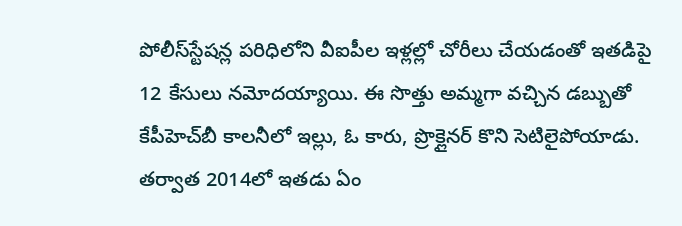పోలీస్‌స్టేషన్ల పరిధిలోని వీఐపీల ఇళ్లల్లో చోరీలు చేయడంతో ఇతడిపై 12 కేసులు నమోదయ్యాయి. ఈ సొత్తు అమ్మగా వచ్చిన డబ్బుతో కేపీహెచ్‌బీ కాలనీలో ఇల్లు, ఓ కారు, ప్రొక్లైనర్‌ కొని సెటిలైపోయాడు. తర్వాత 2014లో ఇతడు ఏం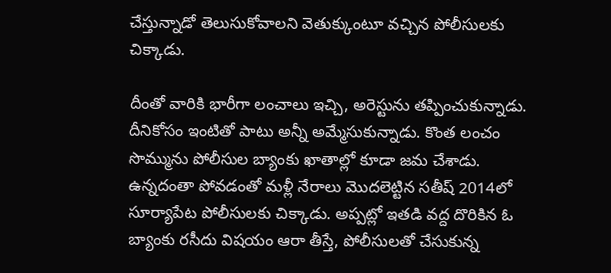చేస్తున్నాడో తెలుసుకోవాలని వెతుక్కుంటూ వచ్చిన పోలీసులకు చిక్కాడు.

దీంతో వారికి భారీగా లంచాలు ఇచ్చి, అరెస్టును తప్పించుకున్నాడు. దీనికోసం ఇంటితో పాటు అన్నీ అమ్మేసుకున్నాడు. కొంత లంచం సొమ్మును పోలీసుల బ్యాంకు ఖాతాల్లో కూడా జమ చేశాడు. ఉన్నదంతా పోవడంతో మళ్లీ నేరాలు మొదలెట్టిన సతీష్‌ 2014లో సూర్యాపేట పోలీసులకు చిక్కాడు. అప్పట్లో ఇతడి వద్ద దొరికిన ఓ బ్యాంకు రసీదు విషయం ఆరా తీస్తే, పోలీసులతో చేసుకున్న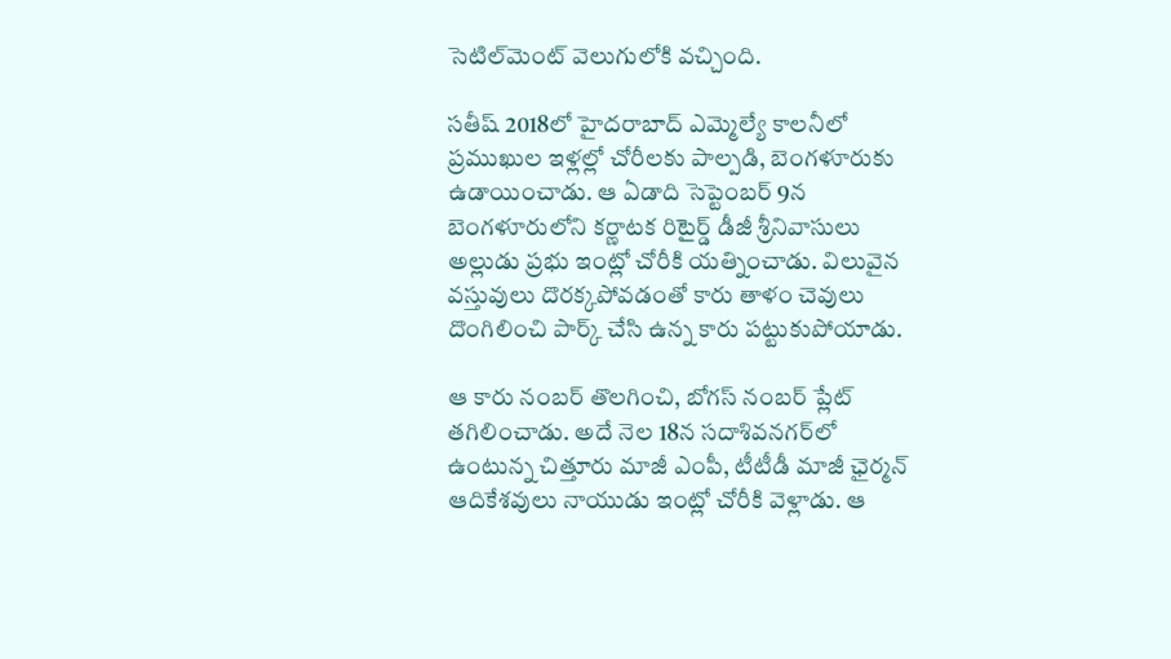సెటిల్‌మెంట్‌ వెలుగులోకి వచ్చింది.

సతీష్‌ 2018లో హైదరాబాద్‌ ఎమ్మెల్యే కాలనీలో ప్రముఖుల ఇళ్లల్లో చోరీలకు పాల్పడి, బెంగళూరుకు ఉడాయించాడు. ఆ ఏడాది సెప్టెంబర్‌ 9న బెంగళూరులోని కర్ణాటక రిటైర్డ్‌ డీజీ శ్రీనివాసులు అల్లుడు ప్రభు ఇంట్లో చోరీకి యత్నించాడు. విలువైన వస్తువులు దొరక్కపోవడంతో కారు తాళం చెవులు దొంగిలించి పార్క్‌ చేసి ఉన్న కారు పట్టుకుపోయాడు.

ఆ కారు నంబర్‌ తొలగించి, బోగస్‌ నంబర్‌ ప్లేట్‌ తగిలించాడు. అదే నెల 18న సదాశివనగర్‌లో ఉంటున్న చిత్తూరు మాజీ ఎంపీ, టీటీడీ మాజీ ఛైర్మన్‌ ఆదికేశవులు నాయుడు ఇంట్లో చోరీకి వెళ్లాడు. ఆ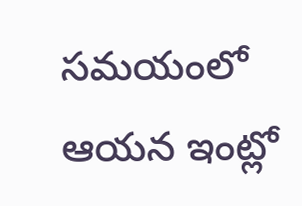సమయంలో ఆయన ఇంట్లో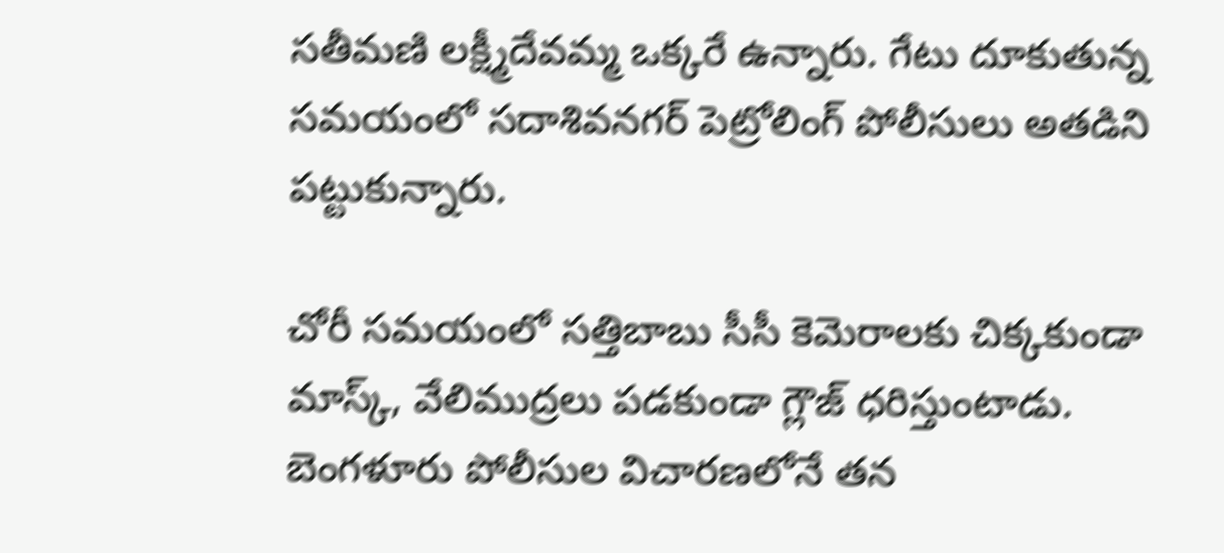సతీమణి లక్ష్మీదేవమ్మ ఒక్కరే ఉన్నారు. గేటు దూకుతున్న సమయంలో సదాశివనగర్‌ పెట్రోలింగ్‌ పోలీసులు అతడిని పట్టుకున్నారు.

చోరీ సమయంలో సత్తిబాబు సీసీ కెమెరాలకు చిక్కకుండా మాస్క్, వేలిముద్రలు పడకుండా గ్లౌజ్‌ ధరిస్తుంటాడు. బెంగళూరు పోలీసుల విచారణలోనే తన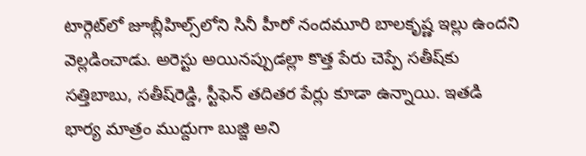టార్గెట్‌లో జూబ్లీహిల్స్‌లోని సినీ హీరో నందమూరి బాలకృష్ణ ఇల్లు ఉందని వెల్లడించాడు. అరెస్టు అయినప్పుడల్లా కొత్త పేరు చెప్పే సతీష్‌కు సత్తిబాబు, సతీష్‌రెడ్డి, స్టీఫెన్‌ తదితర పేర్లు కూడా ఉన్నాయి. ఇతడి భార్య మాత్రం ముద్దుగా బుజ్జి అని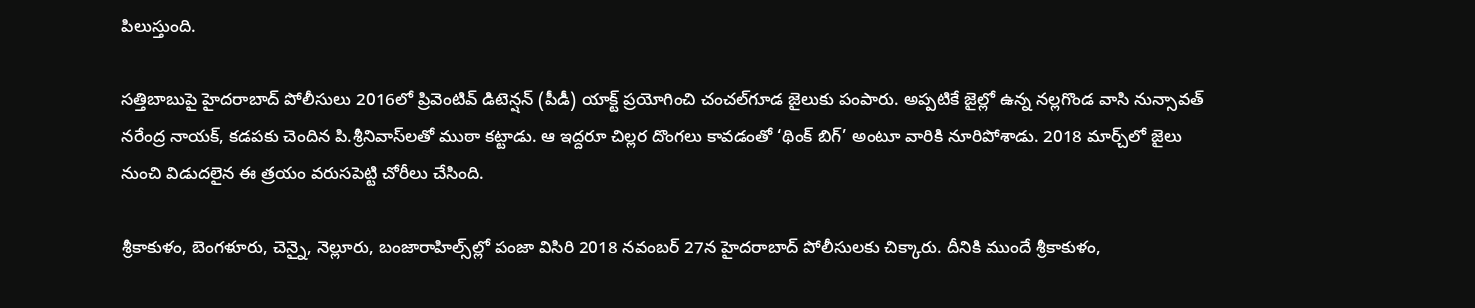పిలుస్తుంది.

సత్తిబాబుపై హైదరాబాద్‌ పోలీసులు 2016లో ప్రివెంటివ్‌ డిటెన్షన్‌ (పీడీ) యాక్ట్‌ ప్రయోగించి చంచల్‌గూడ జైలుకు పంపారు. అప్పటికే జైల్లో ఉన్న నల్లగొండ వాసి నున్సావత్‌ నరేంద్ర నాయక్, కడపకు చెందిన పి.శ్రీనివాస్‌లతో ముఠా కట్టాడు. ఆ ఇద్దరూ చిల్లర దొంగలు కావడంతో ‘థింక్‌ బిగ్‌’ అంటూ వారికి నూరిపోశాడు. 2018 మార్చ్‌లో జైలు నుంచి విడుదలైన ఈ త్రయం వరుసపెట్టి చోరీలు చేసింది.

శ్రీకాకుళం, బెంగళూరు, చెన్నై, నెల్లూరు, బంజారాహిల్స్‌ల్లో పంజా విసిరి 2018 నవంబర్‌ 27న హైదరాబాద్‌ పోలీసులకు చిక్కారు. దీనికి ముందే శ్రీకాకుళం,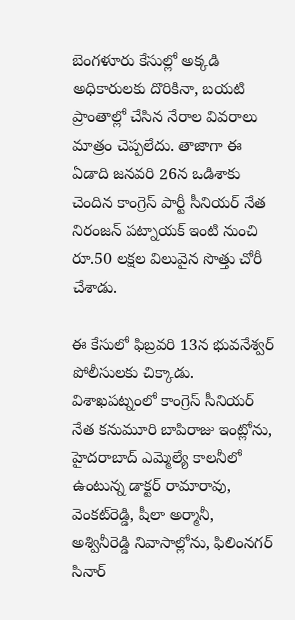బెంగళూరు కేసుల్లో అక్కడి అధికారులకు దొరికినా, బయటి ప్రాంతాల్లో చేసిన నేరాల వివరాలు మాత్రం చెప్పలేదు. తాజాగా ఈ ఏడాది జనవరి 26న ఒడిశాకు చెందిన కాంగ్రెస్‌ పార్టీ సీనియర్‌ నేత నిరంజన్‌ పట్నాయక్‌ ఇంటి నుంచి రూ.50 లక్షల విలువైన సొత్తు చోరీ చేశాడు.

ఈ కేసులో ఫిబ్రవరి 13న భువనేశ్వర్‌ పోలీసులకు చిక్కాడు. విశాఖపట్నంలో కాంగ్రెస్‌ సీనియర్‌ నేత కనుమూరి బాపిరాజు ఇంట్లోను, హైదరాబాద్‌ ఎమ్మెల్యే కాలనీలో ఉంటున్న డాక్టర్‌ రామారావు, వెంకట్‌రెడ్డి, షీలా అర్మానీ, అశ్వినీరెడ్డి నివాసాల్లోను, ఫిలింనగర్‌ సినార్‌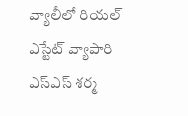వ్యాలీలో రియల్‌ ఎస్టేట్‌ వ్యాపారి ఎస్‌ఎస్‌ శర్మ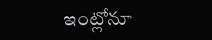ఇంట్లోనూ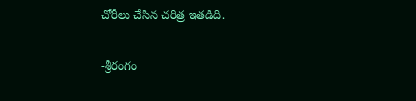చోరీలు చేసిన చరిత్ర ఇతడిది.

-శ్రీరంగం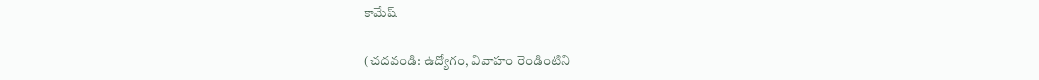కామేష్‌

(చదవండి: ఉద్యోగం, వివాహం రెండింటిని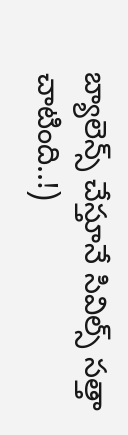బ్యాలెన్స్‌ చేస్తూనే సివిల్స్‌ సత్తా చాటింది..!)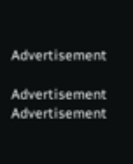Advertisement

Advertisement
Advertisement